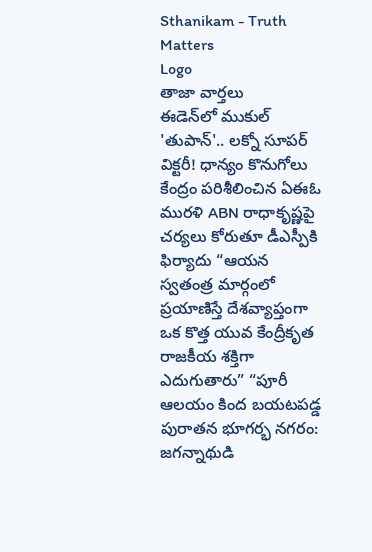Sthanikam - Truth Matters
Logo
తాజా వార్తలు
ఈడెన్‌లో ముకుల్ 'తుపాన్'.. లక్నో సూపర్ విక్టరీ! ధాన్యం కొనుగోలు కేంద్రం పరిశీలించిన ఏఈఓ మురళి ABN రాధాకృష్ణపై చర్యలు కోరుతూ డీఎస్పీకి ఫిర్యాదు “ఆయన స్వతంత్ర మార్గంలో ప్రయాణిస్తే దేశవ్యాప్తంగా ఒక కొత్త యువ కేంద్రీకృత రాజకీయ శక్తిగా ఎదుగుతారు” “పూరీ ఆలయం కింద బయటపడ్డ పురాతన భూగర్భ నగరం: జగన్నాథుడి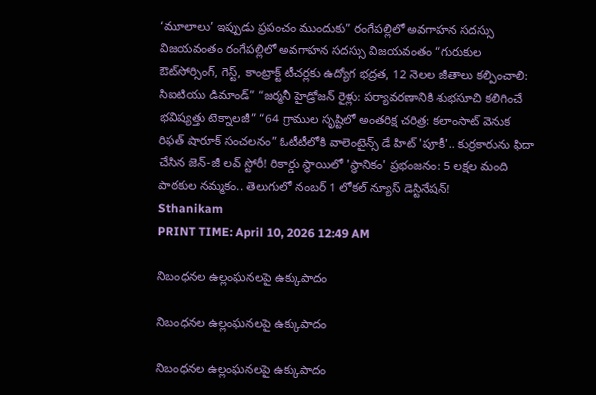‘మూలాలు’ ఇప్పుడు ప్రపంచం ముందుకు” రంగేపల్లిలో అవగాహన సదస్సు విజయవంతం రంగేపల్లిలో అవగాహన సదస్సు విజయవంతం “గురుకుల ఔట్‌సోర్సింగ్, గెస్ట్, కాంట్రాక్ట్ టీచర్లకు ఉద్యోగ భద్రత, 12 నెలల జీతాలు కల్పించాలి: సిఐటియు డిమాండ్” “జర్మనీ హైడ్రోజన్ రైళ్లు: పర్యావరణానికి శుభసూచి కలిగించే భవిష్యత్తు టెక్నాలజీ” “64 గ్రాముల సృష్టిలో అంతరిక్ష చరిత్ర: కలాంసాట్ వెనుక రిఫత్ షారూక్ సంచలనం” ఓటీటీలోకి వాలెంటైన్స్ డే హిట్ 'పూకీ'.. కుర్రకారును ఫిదా చేసిన జెన్-జీ లవ్ స్టోరీ! రికార్డు స్థాయిలో 'స్థానికం' ప్రభంజనం: 5 లక్షల మంది పాఠకుల నమ్మకం.. తెలుగులో నంబర్ 1 లోకల్ న్యూస్ డెస్టినేషన్!
Sthanikam
PRINT TIME: April 10, 2026 12:49 AM

నిబంధనల ఉల్లంఘనలపై ఉక్కుపాదం

నిబంధనల ఉల్లంఘనలపై ఉక్కుపాదం

నిబంధనల ఉల్లంఘనలపై ఉక్కుపాదం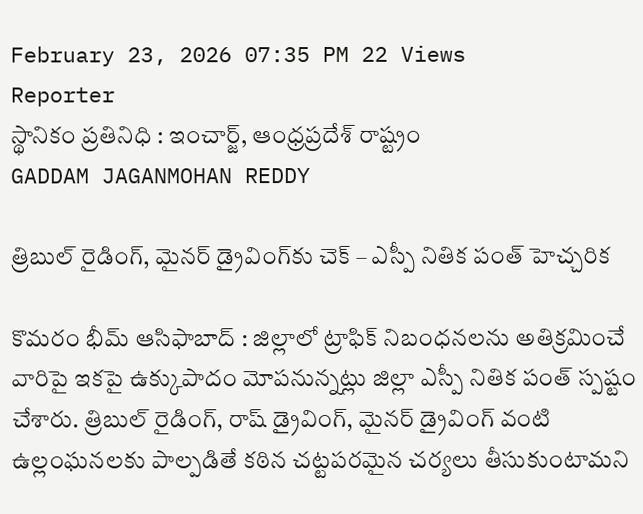February 23, 2026 07:35 PM 22 Views
Reporter
స్థానికం ప్రతినిధి : ఇంచార్జ్, ఆంధ్రప్రదేశ్ రాష్ట్రం
GADDAM JAGANMOHAN REDDY

త్రిబుల్ రైడింగ్, మైనర్ డ్రైవింగ్‌కు చెక్ – ఎస్పీ నితిక పంత్ హెచ్చరిక

కొమరం భీమ్ ఆసిఫాబాద్ : జిల్లాలో ట్రాఫిక్ నిబంధనలను అతిక్రమించే వారిపై ఇకపై ఉక్కుపాదం మోపనున్నట్లు జిల్లా ఎస్పీ నితిక పంత్ స్పష్టం చేశారు. త్రిబుల్ రైడింగ్, రాష్ డ్రైవింగ్, మైనర్ డ్రైవింగ్ వంటి ఉల్లంఘనలకు పాల్పడితే కఠిన చట్టపరమైన చర్యలు తీసుకుంటామని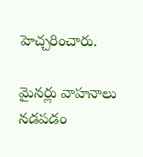హెచ్చరించారు.

మైనర్లు వాహనాలు నడపడం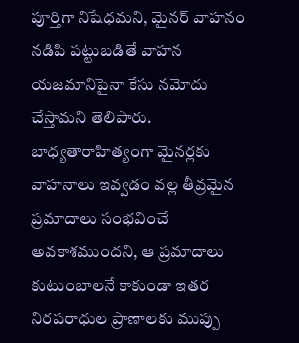పూర్తిగా నిషేధమని, మైనర్ వాహనం నడిపి పట్టుబడితే వాహన యజమానిపైనా కేసు నమోదు చేస్తామని తెలిపారు. బాధ్యతారాహిత్యంగా మైనర్లకు వాహనాలు ఇవ్వడం వల్ల తీవ్రమైన ప్రమాదాలు సంభవించే అవకాశముందని, ఆ ప్రమాదాలు కుటుంబాలనే కాకుండా ఇతర నిరపరాధుల ప్రాణాలకు ముప్పు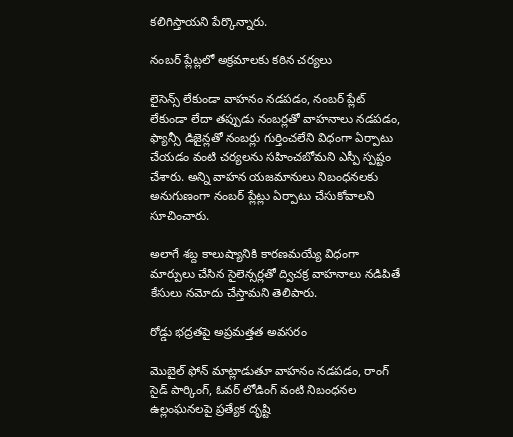కలిగిస్తాయని పేర్కొన్నారు.

నంబర్ ప్లేట్లలో అక్రమాలకు కఠిన చర్యలు

లైసెన్స్ లేకుండా వాహనం నడపడం, నంబర్ ప్లేట్ లేకుండా లేదా తప్పుడు నంబర్లతో వాహనాలు నడపడం, ఫ్యాన్సీ డిజైన్లతో నంబర్లు గుర్తించలేని విధంగా ఏర్పాటు చేయడం వంటి చర్యలను సహించబోమని ఎస్పీ స్పష్టం చేశారు. అన్ని వాహన యజమానులు నిబంధనలకు అనుగుణంగా నంబర్ ప్లేట్లు ఏర్పాటు చేసుకోవాలని సూచించారు.

అలాగే శబ్ద కాలుష్యానికి కారణమయ్యే విధంగా మార్పులు చేసిన సైలెన్సర్లతో ద్విచక్ర వాహనాలు నడిపితే కేసులు నమోదు చేస్తామని తెలిపారు.

రోడ్డు భద్రతపై అప్రమత్తత అవసరం

మొబైల్ ఫోన్ మాట్లాడుతూ వాహనం నడపడం, రాంగ్ సైడ్ పార్కింగ్, ఓవర్ లోడింగ్ వంటి నిబంధనల ఉల్లంఘనలపై ప్రత్యేక దృష్టి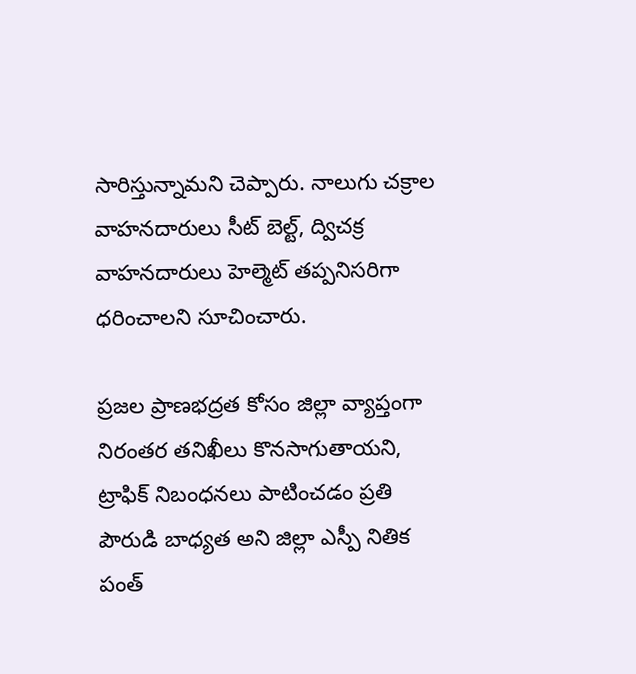సారిస్తున్నామని చెప్పారు. నాలుగు చక్రాల వాహనదారులు సీట్ బెల్ట్, ద్విచక్ర వాహనదారులు హెల్మెట్ తప్పనిసరిగా ధరించాలని సూచించారు.

ప్రజల ప్రాణభద్రత కోసం జిల్లా వ్యాప్తంగా నిరంతర తనిఖీలు కొనసాగుతాయని, ట్రాఫిక్ నిబంధనలు పాటించడం ప్రతి పౌరుడి బాధ్యత అని జిల్లా ఎస్పీ నితిక పంత్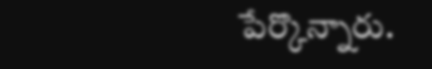పేర్కొన్నారు.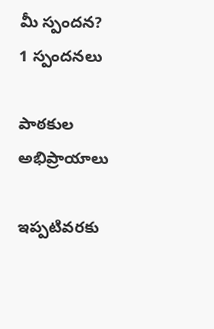మీ స్పందన? 1 స్పందనలు

పాఠకుల అభిప్రాయాలు

ఇప్పటివరకు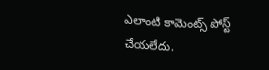ఎలాంటి కామెంట్స్ పోస్ట్ చేయలేదు.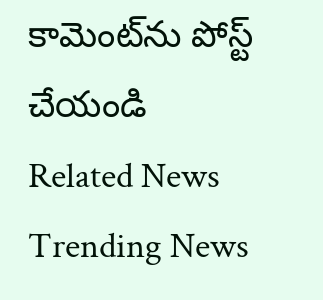కామెంట్‌ను పోస్ట్ చేయండి
Related News
Trending News